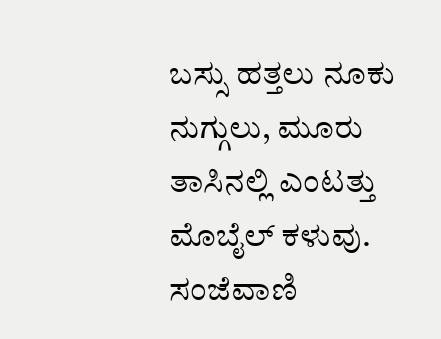ಬಸ್ಸು ಹತ್ತಲು ನೂಕು ನುಗ್ಗುಲು, ಮೂರು ತಾಸಿನಲ್ಲಿ ಎಂಟತ್ತು ಮೊಬೈಲ್ ಕಳುವು.
ಸಂಜೆವಾಣಿ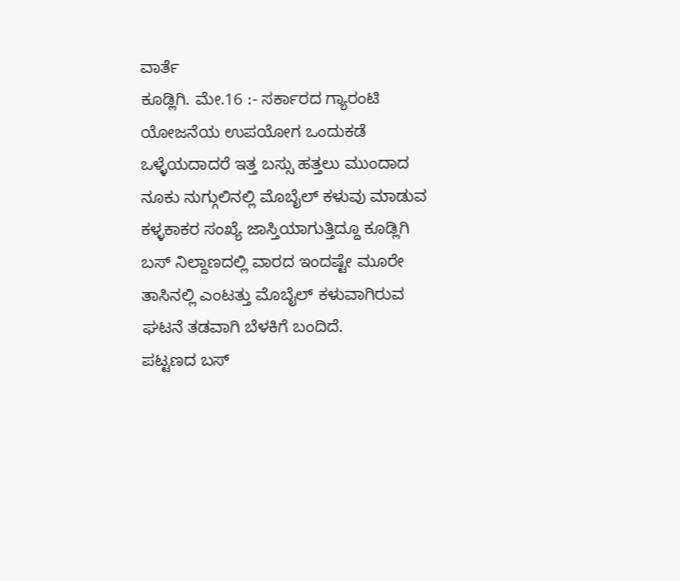ವಾರ್ತೆ
ಕೂಡ್ಲಿಗಿ. ಮೇ.16 :- ಸರ್ಕಾರದ ಗ್ಯಾರಂಟಿ ಯೋಜನೆಯ ಉಪಯೋಗ ಒಂದುಕಡೆ ಒಳ್ಳೆಯದಾದರೆ ಇತ್ತ ಬಸ್ಸು ಹತ್ತಲು ಮುಂದಾದ ನೂಕು ನುಗ್ಗುಲಿನಲ್ಲಿ ಮೊಬೈಲ್ ಕಳುವು ಮಾಡುವ ಕಳ್ಳಕಾಕರ ಸಂಖ್ಯೆ ಜಾಸ್ತಿಯಾಗುತ್ತಿದ್ದೂ ಕೂಡ್ಲಿಗಿ ಬಸ್ ನಿಲ್ದಾಣದಲ್ಲಿ ವಾರದ ಇಂದಷ್ಟೇ ಮೂರೇ ತಾಸಿನಲ್ಲಿ ಎಂಟತ್ತು ಮೊಬೈಲ್ ಕಳುವಾಗಿರುವ ಘಟನೆ ತಡವಾಗಿ ಬೆಳಕಿಗೆ ಬಂದಿದೆ.
ಪಟ್ಟಣದ ಬಸ್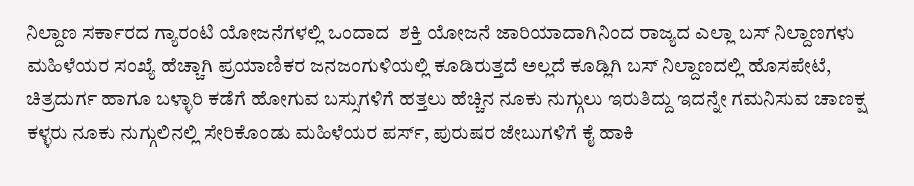ನಿಲ್ದಾಣ ಸರ್ಕಾರದ ಗ್ಯಾರಂಟಿ ಯೋಜನೆಗಳಲ್ಲಿ ಒಂದಾದ  ಶಕ್ತಿ ಯೋಜನೆ ಜಾರಿಯಾದಾಗಿನಿಂದ ರಾಜ್ಯದ ಎಲ್ಲಾ ಬಸ್ ನಿಲ್ದಾಣಗಳು ಮಹಿಳೆಯರ ಸಂಖ್ಯೆ ಹೆಚ್ಚಾಗಿ ಪ್ರಯಾಣಿಕರ ಜನಜಂಗುಳಿಯಲ್ಲಿ ಕೂಡಿರುತ್ತದೆ ಅಲ್ಲದೆ ಕೂಡ್ಲಿಗಿ ಬಸ್ ನಿಲ್ದಾಣದಲ್ಲಿ ಹೊಸಪೇಟೆ, ಚಿತ್ರದುರ್ಗ ಹಾಗೂ ಬಳ್ಳಾರಿ ಕಡೆಗೆ ಹೋಗುವ ಬಸ್ಸುಗಳಿಗೆ ಹತ್ತಲು ಹೆಚ್ಚಿನ ನೂಕು ನುಗ್ಗುಲು ಇರುತಿದ್ದು ಇದನ್ನೇ ಗಮನಿಸುವ ಚಾಣಕ್ಷ ಕಳ್ಳರು ನೂಕು ನುಗ್ಗುಲಿನಲ್ಲಿ ಸೇರಿಕೊಂಡು ಮಹಿಳೆಯರ ಪರ್ಸ್, ಪುರುಷರ ಜೇಬುಗಳಿಗೆ ಕೈ ಹಾಕಿ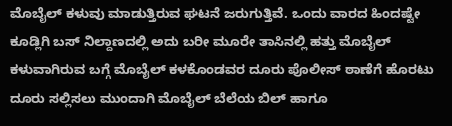ಮೊಬೈಲ್ ಕಳುವು ಮಾಡುತ್ತಿರುವ ಘಟನೆ ಜರುಗುತ್ತಿವೆ. ಒಂದು ವಾರದ ಹಿಂದಷ್ಟೇ ಕೂಡ್ಲಿಗಿ ಬಸ್ ನಿಲ್ದಾಣದಲ್ಲಿ ಅದು ಬರೀ ಮೂರೇ ತಾಸಿನಲ್ಲಿ ಹತ್ತು ಮೊಬೈಲ್ ಕಳುವಾಗಿರುವ ಬಗ್ಗೆ ಮೊಬೈಲ್ ಕಳಕೊಂಡವರ ದೂರು ಪೊಲೀಸ್ ಠಾಣೆಗೆ ಹೊರಟು ದೂರು ಸಲ್ಲಿಸಲು ಮುಂದಾಗಿ ಮೊಬೈಲ್ ಬೆಲೆಯ ಬಿಲ್ ಹಾಗೂ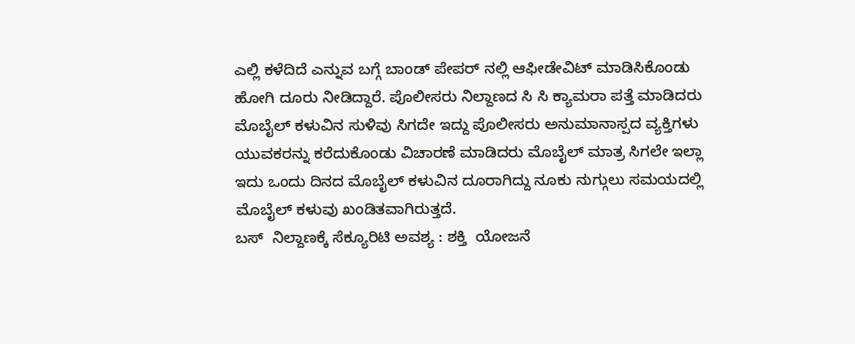ಎಲ್ಲಿ ಕಳೆದಿದೆ ಎನ್ನುವ ಬಗ್ಗೆ ಬಾಂಡ್ ಪೇಪರ್ ನಲ್ಲಿ ಆಫೀಡೇವಿಟ್ ಮಾಡಿಸಿಕೊಂಡು ಹೋಗಿ ದೂರು ನೀಡಿದ್ದಾರೆ. ಪೊಲೀಸರು ನಿಲ್ದಾಣದ ಸಿ ಸಿ ಕ್ಯಾಮರಾ ಪತ್ತೆ ಮಾಡಿದರು ಮೊಬೈಲ್ ಕಳುವಿನ ಸುಳಿವು ಸಿಗದೇ ಇದ್ದು ಪೊಲೀಸರು ಅನುಮಾನಾಸ್ಪದ ವ್ಯಕ್ತಿಗಳು ಯುವಕರನ್ನು ಕರೆದುಕೊಂಡು ವಿಚಾರಣೆ ಮಾಡಿದರು ಮೊಬೈಲ್ ಮಾತ್ರ ಸಿಗಲೇ ಇಲ್ಲಾ ಇದು ಒಂದು ದಿನದ ಮೊಬೈಲ್ ಕಳುವಿನ ದೂರಾಗಿದ್ದು ನೂಕು ನುಗ್ಗುಲು ಸಮಯದಲ್ಲಿ ಮೊಬೈಲ್ ಕಳುವು ಖಂಡಿತವಾಗಿರುತ್ತದೆ.
ಬಸ್  ನಿಲ್ದಾಣಕ್ಕೆ ಸೆಕ್ಯೂರಿಟಿ ಅವಶ್ಯ : ಶಕ್ತಿ  ಯೋಜನೆ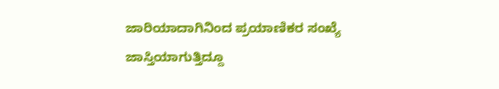ಜಾರಿಯಾದಾಗಿನಿಂದ ಪ್ರಯಾಣಿಕರ ಸಂಖ್ಯೆ ಜಾಸ್ತಿಯಾಗುತ್ತಿದ್ದೂ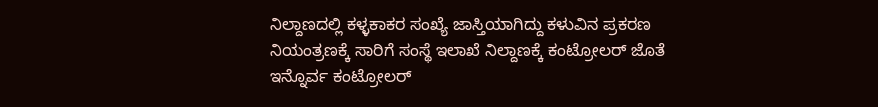ನಿಲ್ದಾಣದಲ್ಲಿ ಕಳ್ಳಕಾಕರ ಸಂಖ್ಯೆ ಜಾಸ್ತಿಯಾಗಿದ್ದು ಕಳುವಿನ ಪ್ರಕರಣ ನಿಯಂತ್ರಣಕ್ಕೆ ಸಾರಿಗೆ ಸಂಸ್ಥೆ ಇಲಾಖೆ ನಿಲ್ದಾಣಕ್ಕೆ ಕಂಟ್ರೋಲರ್ ಜೊತೆ ಇನ್ನೊರ್ವ ಕಂಟ್ರೋಲರ್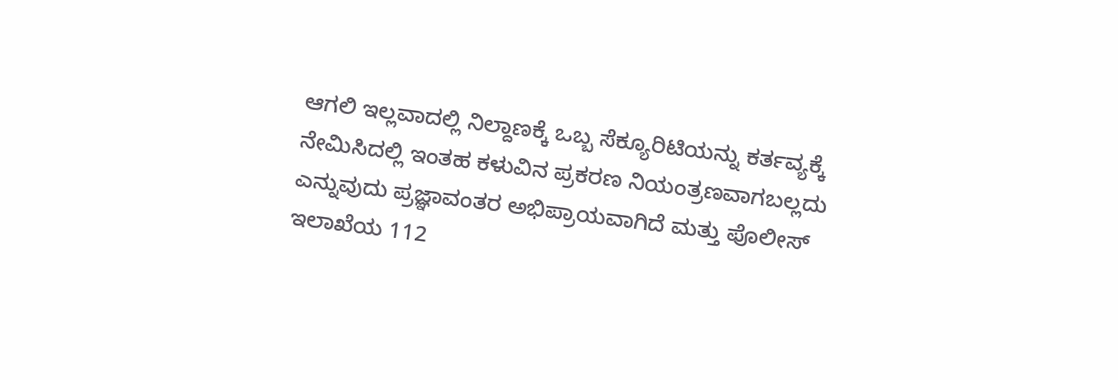ಆಗಲಿ ಇಲ್ಲವಾದಲ್ಲಿ ನಿಲ್ದಾಣಕ್ಕೆ ಒಬ್ಬ ಸೆಕ್ಯೂರಿಟಿಯನ್ನು ಕರ್ತವ್ಯಕ್ಕೆ ನೇಮಿಸಿದಲ್ಲಿ ಇಂತಹ ಕಳುವಿನ ಪ್ರಕರಣ ನಿಯಂತ್ರಣವಾಗಬಲ್ಲದು ಎನ್ನುವುದು ಪ್ರಜ್ಞಾವಂತರ ಅಭಿಪ್ರಾಯವಾಗಿದೆ ಮತ್ತು ಪೊಲೀಸ್ ಇಲಾಖೆಯ 112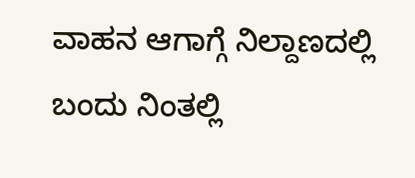ವಾಹನ ಆಗಾಗ್ಗೆ ನಿಲ್ದಾಣದಲ್ಲಿ ಬಂದು ನಿಂತಲ್ಲಿ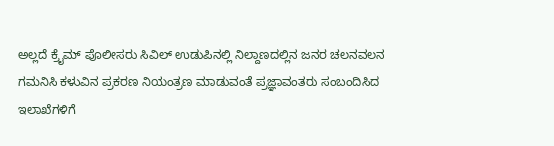ಅಲ್ಲದೆ ಕ್ರೈಮ್ ಪೊಲೀಸರು ಸಿವಿಲ್ ಉಡುಪಿನಲ್ಲಿ ನಿಲ್ದಾಣದಲ್ಲಿನ ಜನರ ಚಲನವಲನ ಗಮನಿಸಿ ಕಳುವಿನ ಪ್ರಕರಣ ನಿಯಂತ್ರಣ ಮಾಡುವಂತೆ ಪ್ರಜ್ಞಾವಂತರು ಸಂಬಂದಿಸಿದ ಇಲಾಖೆಗಳಿಗೆ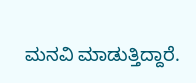ಮನವಿ ಮಾಡುತ್ತಿದ್ದಾರೆ.